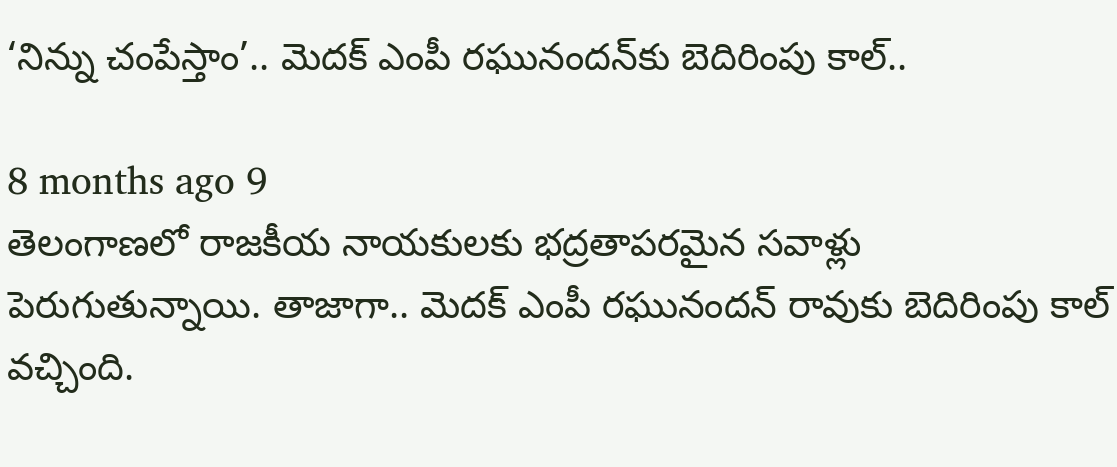‘నిన్ను చంపేస్తాం’.. మెదక్ ఎంపీ రఘునందన్‌కు బెదిరింపు కాల్‌..

8 months ago 9
తెలంగాణలో రాజకీయ నాయకులకు భద్రతాపరమైన సవాళ్లు పెరుగుతున్నాయి. తాజాగా.. మెదక్ ఎంపీ రఘునందన్ రావుకు బెదిరింపు కాల్ వచ్చింది.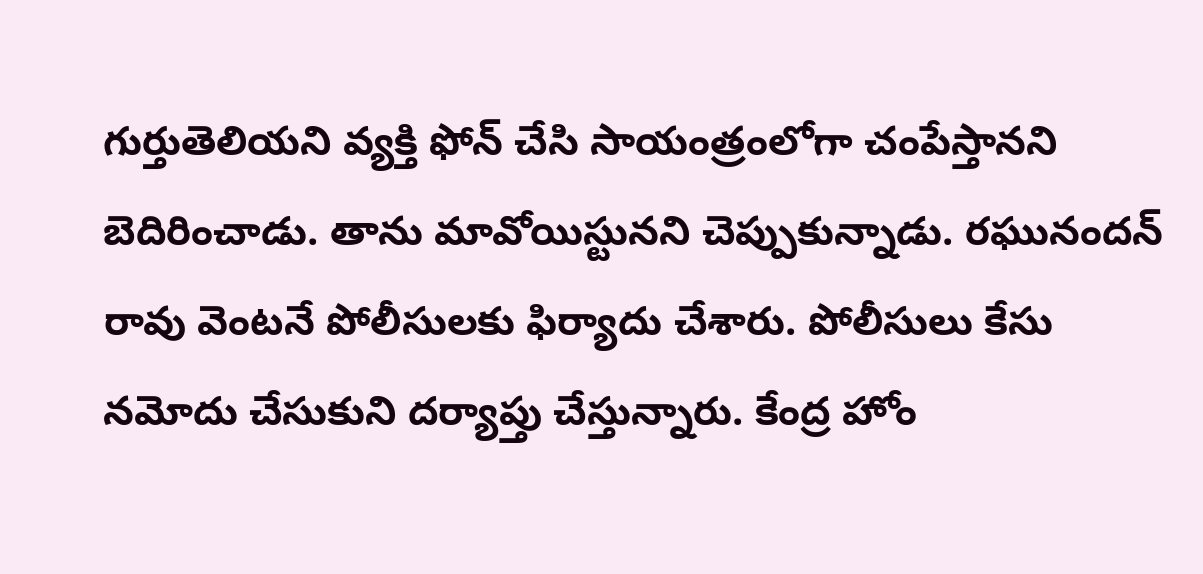గుర్తుతెలియని వ్యక్తి ఫోన్ చేసి సాయంత్రంలోగా చంపేస్తానని బెదిరించాడు. తాను మావోయిస్టునని చెప్పుకున్నాడు. రఘునందన్ రావు వెంటనే పోలీసులకు ఫిర్యాదు చేశారు. పోలీసులు కేసు నమోదు చేసుకుని దర్యాప్తు చేస్తున్నారు. కేంద్ర హోం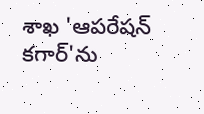శాఖ 'ఆపరేషన్ కగార్'ను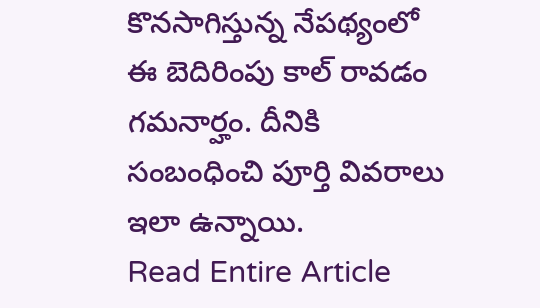కొనసాగిస్తున్న నేపథ్యంలో ఈ బెదిరింపు కాల్ రావడం గమనార్హం. దీనికి సంబంధించి పూర్తి వివరాలు ఇలా ఉన్నాయి.
Read Entire Article